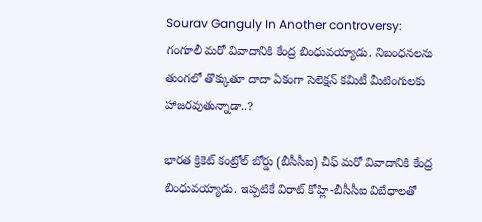Sourav Ganguly In Another controversy: గంగూలీ మరో వివాదానికి కేంద్ర బింధువయ్యాడు. నిబంధనలను తుంగలో తొక్కుతూ దాదా ఏకంగా సెలెక్షన్ కమిటీ మీటింగులకు హాజరవుతున్నాడా..?

భారత క్రికెట్ కంట్రోల్ బోర్డు (బీసీసీఐ) చీఫ్ మరో వివాదానికి కేంద్ర బింధువయ్యాడు. ఇప్పటికే విరాట్ కోహ్లి-బీసీసీఐ విబేధాలతో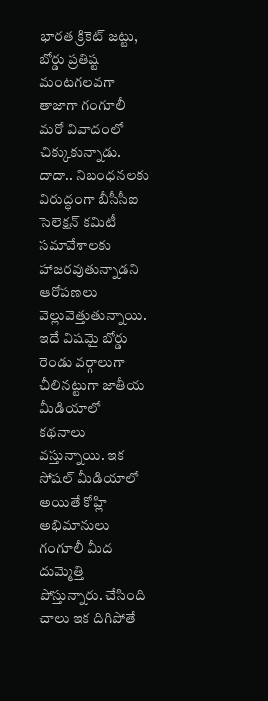భారత క్రికెట్ జట్టు, బోర్డు ప్రతిష్ట మంటగలవగా తాజాగా గంగూలీ మరో వివాదంలో చిక్కుకున్నాడు. దాదా.. నిబంధనలకు విరుద్ధంగా బీసీసీఐ సెలెక్షన్ కమిటీ సమావేశాలకు హాజరవుతున్నాడని ఆరోపణలు వెల్లువెత్తుతున్నాయి. ఇదే విషమై బోర్డు రెండు వర్గాలుగా చీలినట్టుగా జాతీయ మీడియాలో కథనాలు వస్తున్నాయి. ఇక సోషల్ మీడియాలో అయితే కోహ్లి అభిమానులు గంగూలీ మీద దుమ్మెత్తి పోస్తున్నారు. చేసింది చాలు ఇక దిగిపోతే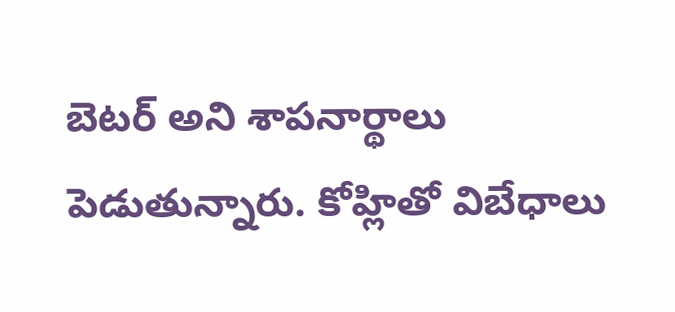బెటర్ అని శాపనార్థాలు పెడుతున్నారు. కోహ్లితో విబేధాలు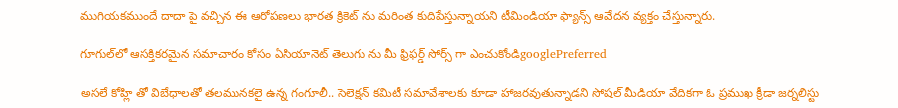ముగియకముందే దాదా పై వచ్చిన ఈ ఆరోపణలు భారత క్రికెట్ ను మరింత కుదిపేస్తున్నాయని టీమిండియా ఫ్యాన్స్ ఆవేదన వ్యక్తం చేస్తున్నారు.

గూగుల్‌లో ఆసక్తికరమైన సమాచారం కోసం ఏసియానెట్ తెలుగు ను మీ ఫ్రిఫర్డ్ సోర్స్ గా ఎంచుకోండిgooglePreferred

అసలే కోహ్లి తో విబేధాలతో తలమునకలై ఉన్న గంగూలీ.. సెలెక్షన్ కమిటీ సమావేశాలకు కూడా హాజరవుతున్నాడని సోషల్ మీడియా వేదికగా ఓ ప్రముఖ క్రీడా జర్నలిస్టు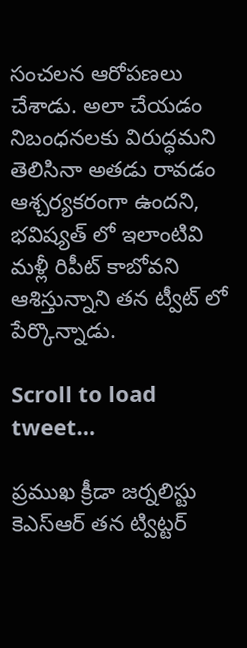సంచలన ఆరోపణలు చేశాడు. అలా చేయడం నిబంధనలకు విరుద్ధమని తెలిసినా అతడు రావడం ఆశ్చర్యకరంగా ఉందని, భవిష్యత్ లో ఇలాంటివి మళ్లీ రిపీట్ కాబోవని ఆశిస్తున్నాని తన ట్వీట్ లో పేర్కొన్నాడు.

Scroll to load tweet…

ప్రముఖ క్రీడా జర్నలిస్టు కెఎస్ఆర్ తన ట్విట్టర్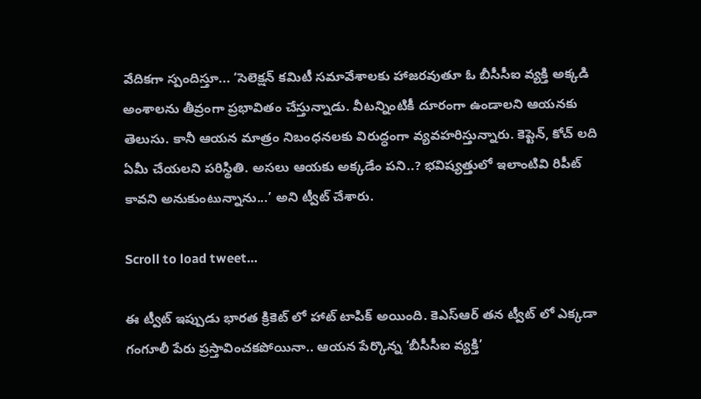వేదికగా స్పందిస్తూ... ‘సెలెక్షన్ కమిటీ సమావేశాలకు హాజరవుతూ ఓ బీసీసీఐ వ్యక్తి అక్కడి అంశాలను తీవ్రంగా ప్రభావితం చేస్తున్నాడు. వీటన్నింటికీ దూరంగా ఉండాలని ఆయనకు తెలుసు. కానీ ఆయన మాత్రం నిబంధనలకు విరుద్ధంగా వ్యవహరిస్తున్నారు. కెప్టెన్, కోచ్ లది ఏమీ చేయలని పరిస్థితి. అసలు ఆయకు అక్కడేం పని..? భవిష్యత్తులో ఇలాంటివి రిపీట్ కావని అనుకుంటున్నాను...’ అని ట్వీట్ చేశారు.

Scroll to load tweet…

ఈ ట్వీట్ ఇప్పుడు భారత క్రికెట్ లో హాట్ టాపిక్ అయింది. కెఎస్ఆర్ తన ట్వీట్ లో ఎక్కడా గంగూలీ పేరు ప్రస్తావించకపోయినా.. ఆయన పేర్కొన్న ‘బీసీసీఐ వ్యక్తి’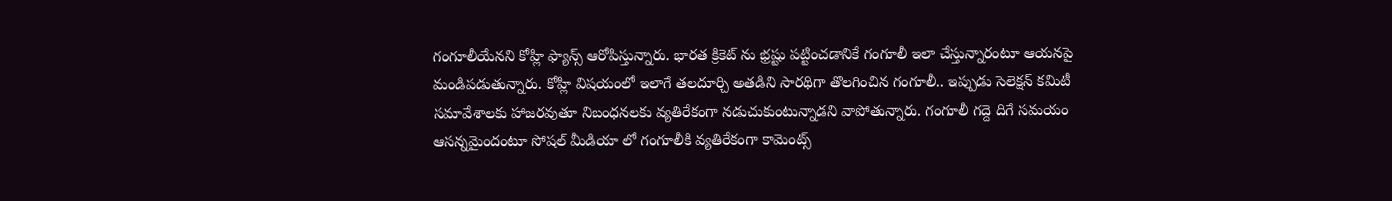గంగూలీయేనని కోహ్లి ఫ్యాన్స్ ఆరోపిస్తున్నారు. భారత క్రికెట్ ను భ్రష్టు పట్టించడానికే గంగూలీ ఇలా చేస్తున్నారంటూ ఆయనపై మండిపడుతున్నారు. కోహ్లి విషయంలో ఇలాగే తలదూర్చి అతడిని సారథిగా తొలగించిన గంగూలీ.. ఇప్పుడు సెలెక్షన్ కమిటీ సమావేశాలకు హాజరవుతూ నిబంధనలకు వ్యతిరేకంగా నడుచుకుంటున్నాడని వాపోతున్నారు. గంగూలీ గద్దె దిగే సమయం ఆసన్నమైందంటూ సోషల్ మీడియా లో గంగూలీకి వ్యతిరేకంగా కామెంట్స్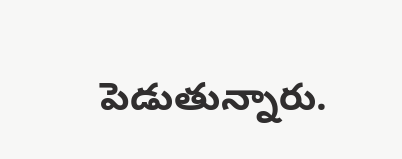పెడుతున్నారు.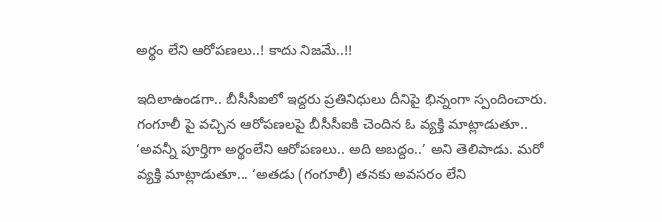అర్థం లేని ఆరోపణలు..! కాదు నిజమే..!!

ఇదిలాఉండగా.. బీసీసీఐలో ఇద్దరు ప్రతినిధులు దీనిపై భిన్నంగా స్పందించారు. గంగూలీ పై వచ్చిన ఆరోపణలపై బీసీసీఐకి చెందిన ఓ వ్యక్తి మాట్లాడుతూ.. ‘అవన్నీ పూర్తిగా అర్థంలేని ఆరోపణలు.. అది అబద్దం..’ అని తెలిపాడు. మరో వ్యక్తి మాట్లాడుతూ... ‘అతడు (గంగూలీ) తనకు అవసరం లేని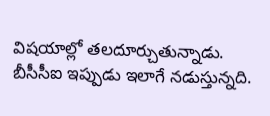విషయాల్లో తలదూర్చుతున్నాడు. బీసీసీఐ ఇప్పుడు ఇలాగే నడుస్తున్నది.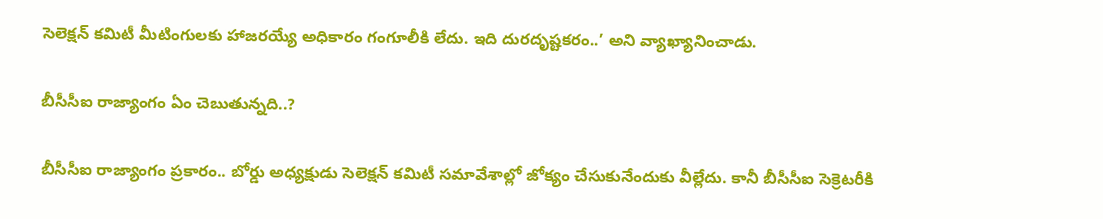సెలెక్షన్ కమిటీ మీటింగులకు హాజరయ్యే అధికారం గంగూలీకి లేదు. ఇది దురదృష్టకరం..’ అని వ్యాఖ్యానించాడు.

బీసీసీఐ రాజ్యాంగం ఏం చెబుతున్నది..?

బీసీసీఐ రాజ్యాంగం ప్రకారం.. బోర్డు అధ్యక్షుడు సెలెక్షన్ కమిటీ సమావేశాల్లో జోక్యం చేసుకునేందుకు వీల్లేదు. కానీ బీసీసీఐ సెక్రెటరీకి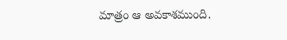మాత్రం ఆ అవకాశముంది.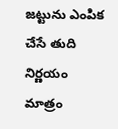జట్టును ఎంపిక చేసే తుది నిర్ణయం మాత్రం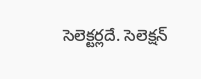సెలెక్టర్లదే. సెలెక్షన్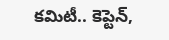కమిటీ.. కెప్టెన్,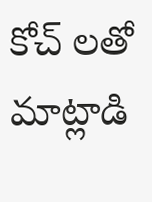కోచ్ లతో మాట్లాడి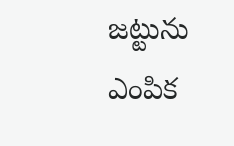జట్టును ఎంపిక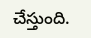చేస్తుంది.